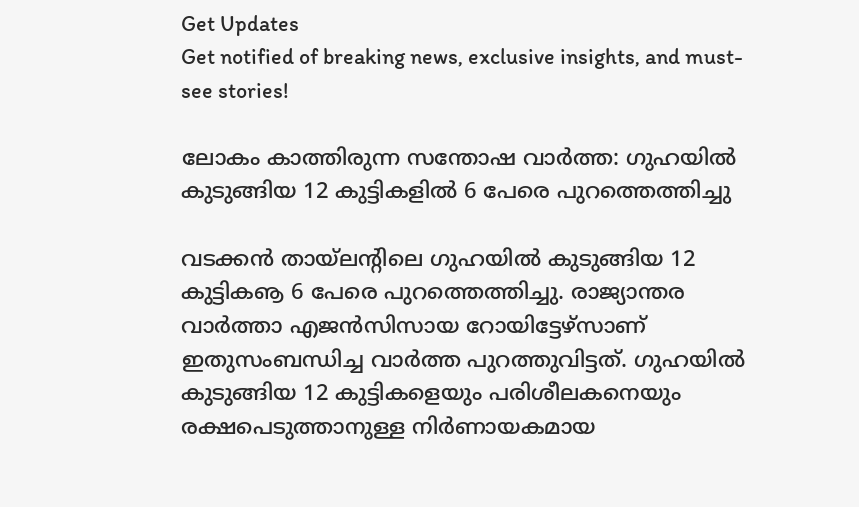Get Updates
Get notified of breaking news, exclusive insights, and must-see stories!

ലോകം കാത്തിരുന്ന സന്തോഷ വാര്‍ത്ത: ഗുഹയില്‍ കുടുങ്ങിയ 12 കുട്ടികളില്‍ 6 പേരെ പുറത്തെത്തിച്ചു

വടക്കന്‍ തായ്‌ലന്റിലെ ഗുഹയില്‍ കുടുങ്ങിയ 12 കുട്ടികൡ 6 പേരെ പുറത്തെത്തിച്ചു. രാജ്യാന്തര വാര്‍ത്താ എജന്‍സിസായ റോയിട്ടേഴ്‌സാണ് ഇതുസംബന്ധിച്ച വാര്‍ത്ത പുറത്തുവിട്ടത്. ഗുഹയില്‍ കുടുങ്ങിയ 12 കുട്ടികളെയും പരിശീലകനെയും രക്ഷപെടുത്താനുള്ള നിര്‍ണായകമായ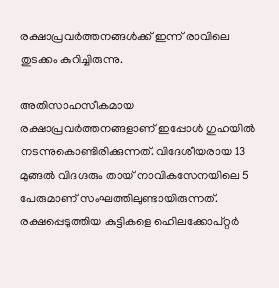രക്ഷാപ്രവര്‍ത്തനങ്ങള്‍ക്ക് ഇന്ന് രാവിലെ തുടക്കം കുറിച്ചിരുന്നു.

അതിസാഹസീകമായ രക്ഷാപ്രവര്‍ത്തനങ്ങളാണ് ഇപ്പോള്‍ ഗുഹയില്‍ നടന്നുകൊണ്ടിരിക്കുന്നത്. വിദേശീയരായ 13 മുങ്ങല്‍ വിദഗ്ദരും തായ് നാവികസേനയിലെ 5 പേരുമാണ് സംഘത്തിലുണ്ടായിരുന്നത്. രക്ഷപ്പെടുത്തിയ കുട്ടികളെ ഹെിലക്കോപ്റ്റര്‍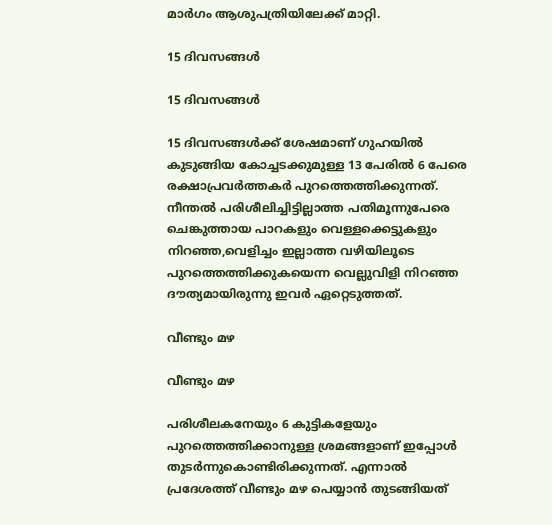മാര്‍ഗം ആശുപത്രിയിലേക്ക് മാറ്റി.

15 ദിവസങ്ങള്‍

15 ദിവസങ്ങള്‍

15 ദിവസങ്ങള്‍ക്ക് ശേഷമാണ് ഗുഹയില്‍ കുടുങ്ങിയ കോച്ചടക്കുമുള്ള 13 പേരില്‍ 6 പേരെ രക്ഷാപ്രവര്‍ത്തകര്‍ പുറത്തെത്തിക്കുന്നത്. നീന്തല്‍ പരിശീലിച്ചിട്ടില്ലാത്ത പതിമൂന്നുപേരെ ചെങ്കുത്തായ പാറകളും വെള്ളക്കെട്ടുകളും നിറഞ്ഞ,വെളിച്ചം ഇല്ലാത്ത വഴിയിലൂടെ പുറത്തെത്തിക്കുകയെന്ന വെല്ലുവിളി നിറഞ്ഞ ദൗത്യമായിരുന്നു ഇവര്‍ ഏറ്റെടുത്തത്.

വീണ്ടും മഴ

വീണ്ടും മഴ

പരിശീലകനേയും 6 കുട്ടികളേയും പുറത്തെത്തിക്കാനുള്ള ശ്രമങ്ങളാണ് ഇപ്പോള്‍ തുടര്‍ന്നുകൊണ്ടിരിക്കുന്നത്. എന്നാല്‍ പ്രദേശത്ത് വീണ്ടും മഴ പെയ്യാന്‍ തുടങ്ങിയത്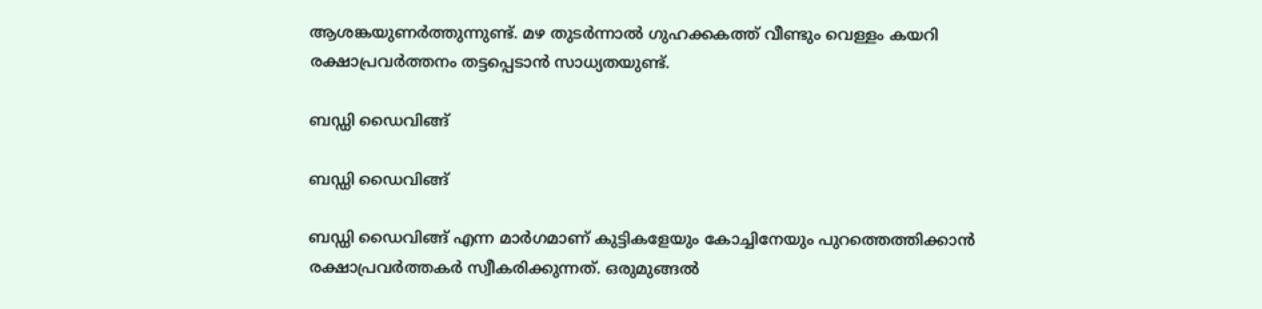ആശങ്കയുണര്‍ത്തുന്നുണ്ട്. മഴ തുടര്‍ന്നാല്‍ ഗുഹക്കകത്ത് വീണ്ടും വെള്ളം കയറി രക്ഷാപ്രവര്‍ത്തനം തട്ടപ്പെടാന്‍ സാധ്യതയുണ്ട്.

ബഡ്ഡി ഡൈവിങ്ങ്

ബഡ്ഡി ഡൈവിങ്ങ്

ബഡ്ഡി ഡൈവിങ്ങ് എന്ന മാര്‍ഗമാണ് കുട്ടികളേയും കോച്ചിനേയും പുറത്തെത്തിക്കാന്‍ രക്ഷാപ്രവര്‍ത്തകര്‍ സ്വീകരിക്കുന്നത്. ഒരുമുങ്ങല്‍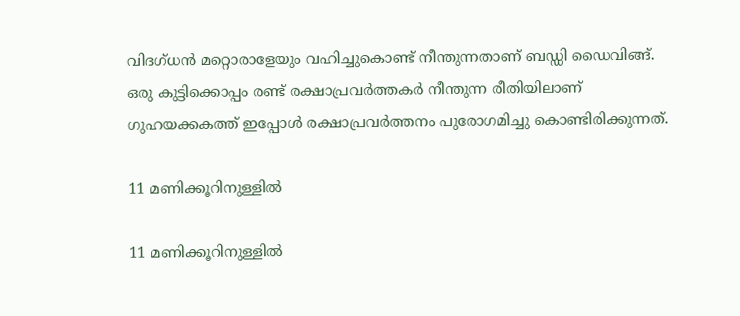വിദഗ്ധന്‍ മറ്റൊരാളേയും വഹിച്ചുകൊണ്ട് നീന്തുന്നതാണ് ബഡ്ഡി ഡൈവിങ്ങ്. ഒരു കുട്ടിക്കൊപ്പം രണ്ട് രക്ഷാപ്രവര്‍ത്തകര്‍ നീന്തുന്ന രീതിയിലാണ് ഗുഹയക്കകത്ത് ഇപ്പോള്‍ രക്ഷാപ്രവര്‍ത്തനം പുരോഗമിച്ചു കൊണ്ടിരിക്കുന്നത്.

11 മണിക്കൂറിനുള്ളില്‍

11 മണിക്കൂറിനുള്ളില്‍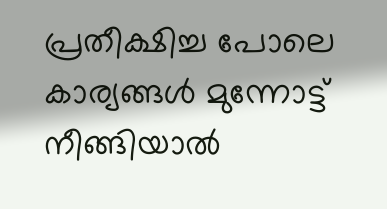പ്രതീക്ഷിച്ച പോലെ കാര്യങ്ങള്‍ മുന്നോട്ട് നീങ്ങിയാല്‍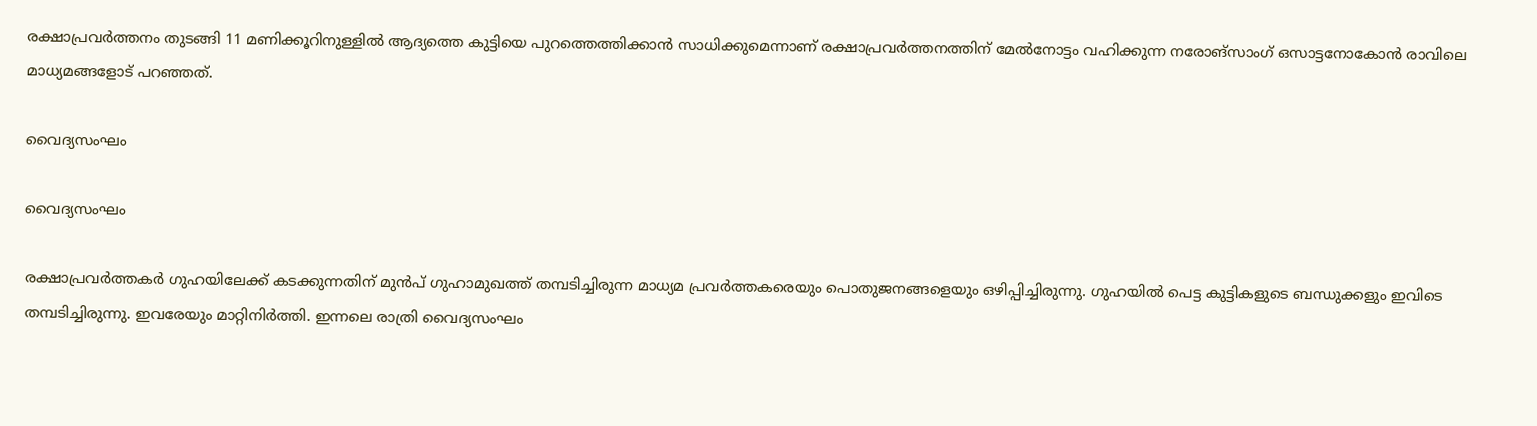രക്ഷാപ്രവര്‍ത്തനം തുടങ്ങി 11 മണിക്കൂറിനുള്ളില്‍ ആദ്യത്തെ കുട്ടിയെ പുറത്തെത്തിക്കാന്‍ സാധിക്കുമെന്നാണ് രക്ഷാപ്രവര്‍ത്തനത്തിന് മേല്‍നോട്ടം വഹിക്കുന്ന നരോങ്‌സാംഗ് ഒസാട്ടനോകോന്‍ രാവിലെ മാധ്യമങ്ങളോട് പറഞ്ഞത്.

വൈദ്യസംഘം

വൈദ്യസംഘം

രക്ഷാപ്രവര്‍ത്തകര്‍ ഗുഹയിലേക്ക് കടക്കുന്നതിന് മുന്‍പ് ഗുഹാമുഖത്ത് തമ്പടിച്ചിരുന്ന മാധ്യമ പ്രവര്‍ത്തകരെയും പൊതുജനങ്ങളെയും ഒഴിപ്പിച്ചിരുന്നു. ഗുഹയില്‍ പെട്ട കുട്ടികളുടെ ബന്ധുക്കളും ഇവിടെ തമ്പടിച്ചിരുന്നു. ഇവരേയും മാറ്റിനിര്‍ത്തി. ഇന്നലെ രാത്രി വൈദ്യസംഘം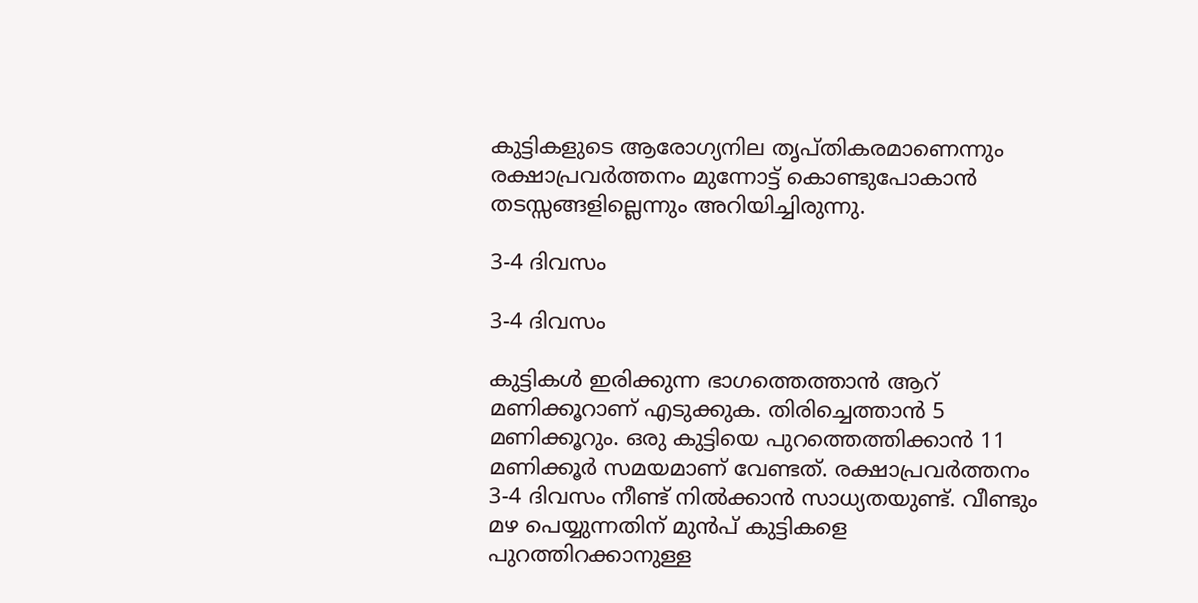കുട്ടികളുടെ ആരോഗ്യനില തൃപ്തികരമാണെന്നും രക്ഷാപ്രവര്‍ത്തനം മുന്നോട്ട് കൊണ്ടുപോകാന്‍ തടസ്സങ്ങളില്ലെന്നും അറിയിച്ചിരുന്നു.

3-4 ദിവസം

3-4 ദിവസം

കുട്ടികള്‍ ഇരിക്കുന്ന ഭാഗത്തെത്താന്‍ ആറ് മണിക്കൂറാണ് എടുക്കുക. തിരിച്ചെത്താന്‍ 5 മണിക്കൂറും. ഒരു കുട്ടിയെ പുറത്തെത്തിക്കാന്‍ 11 മണിക്കൂര്‍ സമയമാണ് വേണ്ടത്. രക്ഷാപ്രവര്‍ത്തനം 3-4 ദിവസം നീണ്ട് നില്‍ക്കാന്‍ സാധ്യതയുണ്ട്. വീണ്ടും മഴ പെയ്യുന്നതിന് മുന്‍പ് കുട്ടികളെ പുറത്തിറക്കാനുള്ള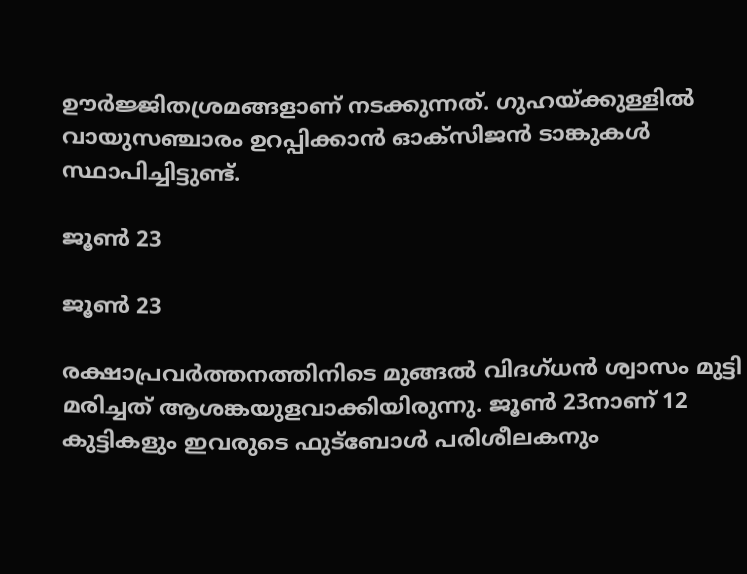ഊര്‍ജ്ജിതശ്രമങ്ങളാണ് നടക്കുന്നത്. ഗുഹയ്ക്കുള്ളില്‍ വായുസഞ്ചാരം ഉറപ്പിക്കാന്‍ ഓക്‌സിജന്‍ ടാങ്കുകള്‍ സ്ഥാപിച്ചിട്ടുണ്ട്.

ജൂണ്‍ 23

ജൂണ്‍ 23

രക്ഷാപ്രവര്‍ത്തനത്തിനിടെ മുങ്ങല്‍ വിദഗ്ധന്‍ ശ്വാസം മുട്ടി മരിച്ചത് ആശങ്കയുളവാക്കിയിരുന്നു. ജൂണ്‍ 23നാണ് 12 കുട്ടികളും ഇവരുടെ ഫുട്‌ബോള്‍ പരിശീലകനും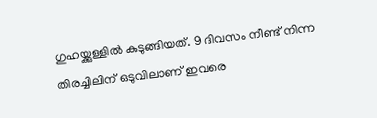ഗുഹയ്ക്കുള്ളില്‍ കുടുങ്ങിയത്. 9 ദിവസം നീണ്ട് നിന്ന തിരച്ചിലിന് ഒടുവിലാണ് ഇവരെ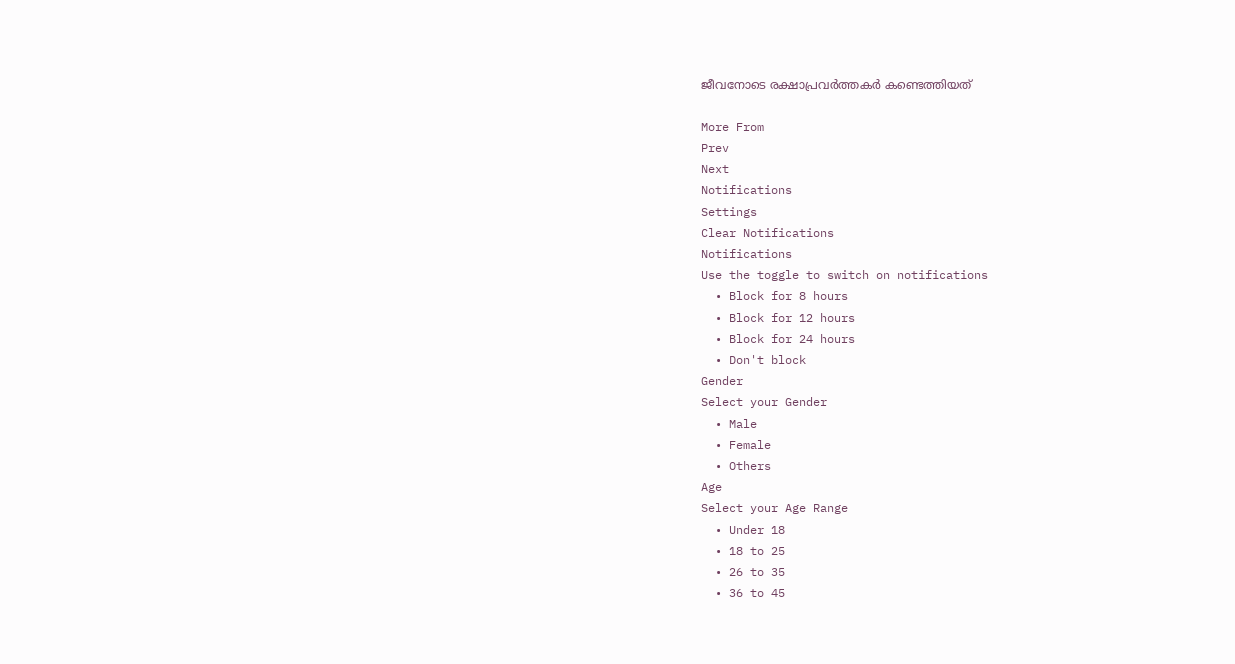ജീവനോടെ രക്ഷാപ്രവര്‍ത്തകര്‍ കണ്ടെത്തിയത്

More From
Prev
Next
Notifications
Settings
Clear Notifications
Notifications
Use the toggle to switch on notifications
  • Block for 8 hours
  • Block for 12 hours
  • Block for 24 hours
  • Don't block
Gender
Select your Gender
  • Male
  • Female
  • Others
Age
Select your Age Range
  • Under 18
  • 18 to 25
  • 26 to 35
  • 36 to 45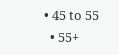• 45 to 55
  • 55+